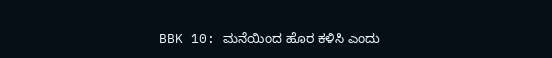BBK 10: ಮನೆಯಿಂದ ಹೊರ ಕಳಿಸಿ ಎಂದು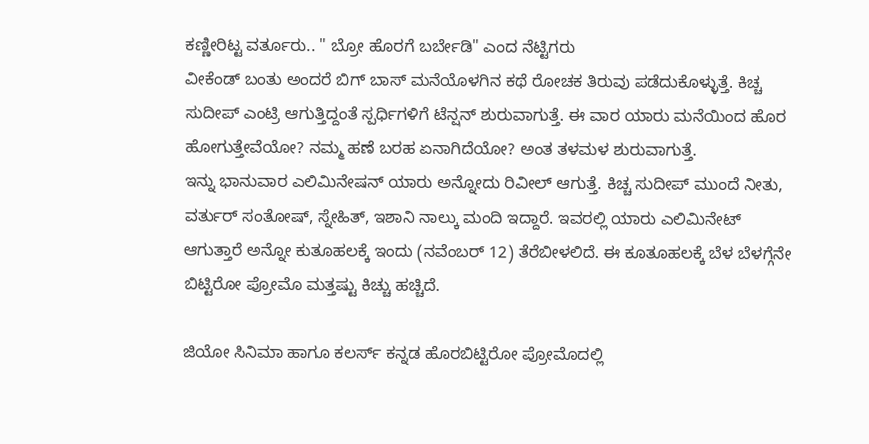ಕಣ್ಣೀರಿಟ್ಟ ವರ್ತೂರು.. " ಬ್ರೋ ಹೊರಗೆ ಬರ್ಬೇಡಿ" ಎಂದ ನೆಟ್ಟಿಗರು
ವೀಕೆಂಡ್ ಬಂತು ಅಂದರೆ ಬಿಗ್ ಬಾಸ್ ಮನೆಯೊಳಗಿನ ಕಥೆ ರೋಚಕ ತಿರುವು ಪಡೆದುಕೊಳ್ಳುತ್ತೆ. ಕಿಚ್ಚ ಸುದೀಪ್ ಎಂಟ್ರಿ ಆಗುತ್ತಿದ್ದಂತೆ ಸ್ಪರ್ಧಿಗಳಿಗೆ ಟೆನ್ಷನ್ ಶುರುವಾಗುತ್ತೆ. ಈ ವಾರ ಯಾರು ಮನೆಯಿಂದ ಹೊರ ಹೋಗುತ್ತೇವೆಯೋ? ನಮ್ಮ ಹಣೆ ಬರಹ ಏನಾಗಿದೆಯೋ? ಅಂತ ತಳಮಳ ಶುರುವಾಗುತ್ತೆ.
ಇನ್ನು ಭಾನುವಾರ ಎಲಿಮಿನೇಷನ್ ಯಾರು ಅನ್ನೋದು ರಿವೀಲ್ ಆಗುತ್ತೆ. ಕಿಚ್ಚ ಸುದೀಪ್ ಮುಂದೆ ನೀತು, ವರ್ತುರ್ ಸಂತೋಷ್, ಸ್ನೇಹಿತ್, ಇಶಾನಿ ನಾಲ್ಕು ಮಂದಿ ಇದ್ದಾರೆ. ಇವರಲ್ಲಿ ಯಾರು ಎಲಿಮಿನೇಟ್ ಆಗುತ್ತಾರೆ ಅನ್ನೋ ಕುತೂಹಲಕ್ಕೆ ಇಂದು (ನವೆಂಬರ್ 12) ತೆರೆಬೀಳಲಿದೆ. ಈ ಕೂತೂಹಲಕ್ಕೆ ಬೆಳ ಬೆಳಗ್ಗೆನೇ ಬಿಟ್ಟಿರೋ ಪ್ರೋಮೊ ಮತ್ತಷ್ಟು ಕಿಚ್ಚು ಹಚ್ಚಿದೆ.

ಜಿಯೋ ಸಿನಿಮಾ ಹಾಗೂ ಕಲರ್ಸ್ ಕನ್ನಡ ಹೊರಬಿಟ್ಟಿರೋ ಪ್ರೋಮೊದಲ್ಲಿ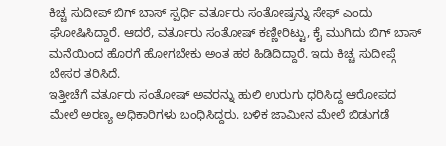ಕಿಚ್ಚ ಸುದೀಪ್ ಬಿಗ್ ಬಾಸ್ ಸ್ಪರ್ಧಿ ವರ್ತೂರು ಸಂತೋಷ್ರನ್ನು ಸೇಫ್ ಎಂದು ಘೋಷಿಸಿದ್ದಾರೆ. ಆದರೆ, ವರ್ತೂರು ಸಂತೋಷ್ ಕಣ್ಣೀರಿಟ್ಟು, ಕೈ ಮುಗಿದು ಬಿಗ್ ಬಾಸ್ ಮನೆಯಿಂದ ಹೊರಗೆ ಹೋಗಬೇಕು ಅಂತ ಹಠ ಹಿಡಿದಿದ್ದಾರೆ. ಇದು ಕಿಚ್ಚ ಸುದೀಪ್ಗೆ ಬೇಸರ ತರಿಸಿದೆ.
ಇತ್ತೀಚೆಗೆ ವರ್ತೂರು ಸಂತೋಷ್ ಅವರನ್ನು ಹುಲಿ ಉರುಗು ಧರಿಸಿದ್ದ ಆರೋಪದ ಮೇಲೆ ಅರಣ್ಯ ಅಧಿಕಾರಿಗಳು ಬಂಧಿಸಿದ್ದರು. ಬಳಿಕ ಜಾಮೀನ ಮೇಲೆ ಬಿಡುಗಡೆ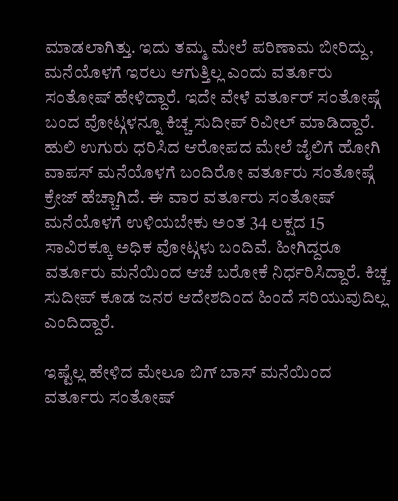ಮಾಡಲಾಗಿತ್ತು. ಇದು ತಮ್ಮ ಮೇಲೆ ಪರಿಣಾಮ ಬೀರಿದ್ದು, ಮನೆಯೊಳಗೆ ಇರಲು ಆಗುತ್ತಿಲ್ಲ ಎಂದು ವರ್ತೂರು ಸಂತೋಷ್ ಹೇಳಿದ್ದಾರೆ. ಇದೇ ವೇಳೆ ವರ್ತೂರ್ ಸಂತೋಷ್ಗೆ ಬಂದ ವೋಟ್ಗಳನ್ನೂ ಕಿಚ್ಚ ಸುದೀಪ್ ರಿವೀಲ್ ಮಾಡಿದ್ದಾರೆ.
ಹುಲಿ ಉಗುರು ಧರಿಸಿದ ಆರೋಪದ ಮೇಲೆ ಜೈಲಿಗೆ ಹೋಗಿ ವಾಪಸ್ ಮನೆಯೊಳಗೆ ಬಂದಿರೋ ವರ್ತೂರು ಸಂತೋಷ್ಗೆ ಕ್ರೇಜ್ ಹೆಚ್ಚಾಗಿದೆ. ಈ ವಾರ ವರ್ತೂರು ಸಂತೋಷ್ ಮನೆಯೊಳಗೆ ಉಳಿಯಬೇಕು ಅಂತ 34 ಲಕ್ಷದ 15 ಸಾವಿರಕ್ಕೂ ಅಧಿಕ ವೋಟ್ಗಳು ಬಂದಿವೆ. ಹೀಗಿದ್ದರೂ ವರ್ತೂರು ಮನೆಯಿಂದ ಆಚೆ ಬರೋಕೆ ನಿರ್ಧರಿಸಿದ್ದಾರೆ. ಕಿಚ್ಚ ಸುದೀಪ್ ಕೂಡ ಜನರ ಆದೇಶದಿಂದ ಹಿಂದೆ ಸರಿಯುವುದಿಲ್ಲ ಎಂದಿದ್ದಾರೆ.

ಇಷ್ಟೆಲ್ಲ ಹೇಳಿದ ಮೇಲೂ ಬಿಗ್ ಬಾಸ್ ಮನೆಯಿಂದ ವರ್ತೂರು ಸಂತೋಷ್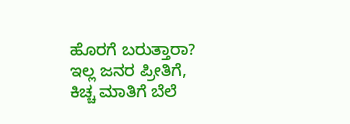ಹೊರಗೆ ಬರುತ್ತಾರಾ? ಇಲ್ಲ ಜನರ ಪ್ರೀತಿಗೆ, ಕಿಚ್ಚ ಮಾತಿಗೆ ಬೆಲೆ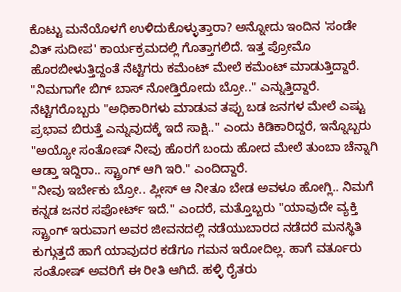ಕೊಟ್ಟು ಮನೆಯೊಳಗೆ ಉಳಿದುಕೊಳ್ಳುತ್ತಾರಾ? ಅನ್ನೋದು ಇಂದಿನ 'ಸಂಡೇ ವಿತ್ ಸುದೀಪ' ಕಾರ್ಯಕ್ರಮದಲ್ಲಿ ಗೊತ್ತಾಗಲಿದೆ. ಇತ್ತ ಪ್ರೋಮೊ ಹೊರಬೀಳುತ್ತಿದ್ದಂತೆ ನೆಟ್ಟಿಗರು ಕಮೆಂಟ್ ಮೇಲೆ ಕಮೆಂಟ್ ಮಾಡುತ್ತಿದ್ದಾರೆ. "ನಿಮಗಾಗೇ ಬಿಗ್ ಬಾಸ್ ನೋಡ್ತಿರೋದು ಬ್ರೋ.." ಎನ್ನುತ್ತಿದ್ದಾರೆ.
ನೆಟ್ಟಿಗರೊಬ್ಬರು "ಅಧಿಕಾರಿಗಳು ಮಾಡುವ ತಪ್ಪು ಬಡ ಜನಗಳ ಮೇಲೆ ಎಷ್ಟು ಪ್ರಭಾವ ಬಿರುತ್ತೆ ಎನ್ನುವುದಕ್ಕೆ ಇದೆ ಸಾಕ್ಷಿ.." ಎಂದು ಕಿಡಿಕಾರಿದ್ದರೆ, ಇನ್ನೊಬ್ಬರು "ಅಯ್ಯೋ ಸಂತೋಷ್ ನೀವು ಹೊರಗೆ ಬಂದು ಹೋದ ಮೇಲೆ ತುಂಬಾ ಚೆನ್ನಾಗಿ ಆಡ್ತಾ ಇದ್ದಿರಾ.. ಸ್ಟ್ರಾಂಗ್ ಆಗಿ ಇರಿ." ಎಂದಿದ್ದಾರೆ.
"ನೀವು ಇರ್ಬೇಕು ಬ್ರೋ.. ಪ್ಲೀಸ್ ಆ ನೀತೂ ಬೇಡ ಅವಳೂ ಹೋಗ್ಲಿ.. ನಿಮಗೆ ಕನ್ನಡ ಜನರ ಸಪೋರ್ಟ್ ಇದೆ." ಎಂದರೆ, ಮತ್ತೊಬ್ಬರು "ಯಾವುದೇ ವ್ಯಕ್ತಿ ಸ್ಟ್ರಾಂಗ್ ಇರುವಾಗ ಅವರ ಜೀವನದಲ್ಲಿ ನಡೆಯುಬಾರದ ನಡೆದರೆ ಮನಸ್ಥಿತಿ ಕುಗ್ಗುತ್ತದೆ ಹಾಗೆ ಯಾವುದರ ಕಡೆಗೂ ಗಮನ ಇರೋದಿಲ್ಲ. ಹಾಗೆ ವರ್ತೂರು ಸಂತೋಷ್ ಅವರಿಗೆ ಈ ರೀತಿ ಆಗಿದೆ. ಹಳ್ಳಿ ರೈತರು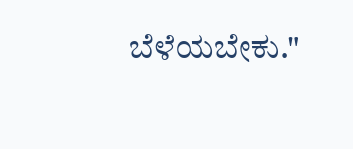ಬೆಳೆಯಬೇಕು."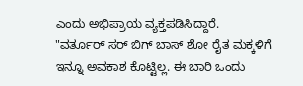ಎಂದು ಅಭಿಪ್ರಾಯ ವ್ಯಕ್ತಪಡಿಸಿದ್ದಾರೆ.
"ವರ್ತೂರ್ ಸರ್ ಬಿಗ್ ಬಾಸ್ ಶೋ ರೈತ ಮಕ್ಕಳಿಗೆ ಇನ್ನೂ ಅವಕಾಶ ಕೊಟ್ಟಿಲ್ಲ. ಈ ಬಾರಿ ಒಂದು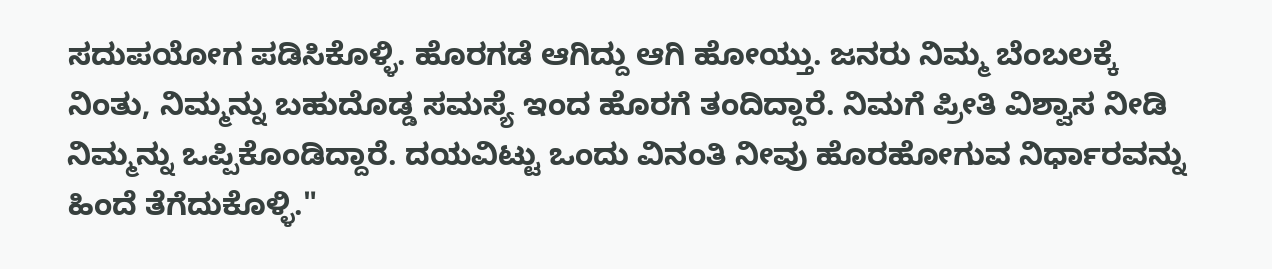ಸದುಪಯೋಗ ಪಡಿಸಿಕೊಳ್ಳಿ. ಹೊರಗಡೆ ಆಗಿದ್ದು ಆಗಿ ಹೋಯ್ತು. ಜನರು ನಿಮ್ಮ ಬೆಂಬಲಕ್ಕೆ ನಿಂತು, ನಿಮ್ಮನ್ನು ಬಹುದೊಡ್ಡ ಸಮಸ್ಯೆ ಇಂದ ಹೊರಗೆ ತಂದಿದ್ದಾರೆ. ನಿಮಗೆ ಪ್ರೀತಿ ವಿಶ್ವಾಸ ನೀಡಿ ನಿಮ್ಮನ್ನು ಒಪ್ಪಿಕೊಂಡಿದ್ದಾರೆ. ದಯವಿಟ್ಟು ಒಂದು ವಿನಂತಿ ನೀವು ಹೊರಹೋಗುವ ನಿರ್ಧಾರವನ್ನು ಹಿಂದೆ ತೆಗೆದುಕೊಳ್ಳಿ."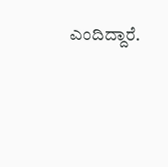ಎಂದಿದ್ದಾರೆ.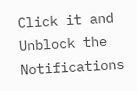Click it and Unblock the Notifications